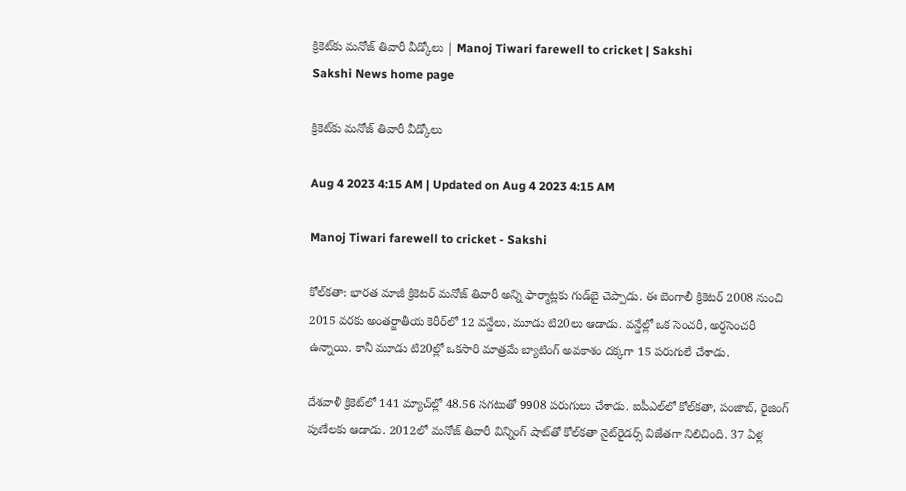క్రికెట్‌కు మనోజ్‌ తివారీ వీడ్కోలు | Manoj Tiwari farewell to cricket | Sakshi
Sakshi News home page

క్రికెట్‌కు మనోజ్‌ తివారీ వీడ్కోలు

Aug 4 2023 4:15 AM | Updated on Aug 4 2023 4:15 AM

Manoj Tiwari farewell to cricket - Sakshi

కోల్‌కతా: భారత మాజీ క్రికెటర్‌ మనోజ్‌ తివారీ అన్ని ఫార్మాట్లకు గుడ్‌బై చెప్పాడు. ఈ బెంగాలీ క్రికెటర్‌ 2008 నుంచి 2015 వరకు అంతర్జాతీయ కెరీర్‌లో 12 వన్డేలు, మూడు టి20లు ఆడాడు. వన్డేల్లో ఒక సెంచరీ, అర్ధసెంచరీ ఉన్నాయి. కానీ మూడు టి20ల్లో ఒకసారి మాత్రమే బ్యాటింగ్‌ అవకాశం దక్కగా 15 పరుగులే చేశాడు.

దేశవాళీ క్రికెట్‌లో 141 మ్యాచ్‌ల్లో 48.56 సగటుతో 9908 పరుగులు చేశాడు. ఐపీఎల్‌లో కోల్‌కతా, పంజాబ్, రైజింగ్‌ పుణేలకు ఆడాడు. 2012లో మనోజ్‌ తివారీ విన్నింగ్‌ షాట్‌తో కోల్‌కతా నైట్‌రైడర్స్‌ విజేతగా నిలిచింది. 37 ఏళ్ల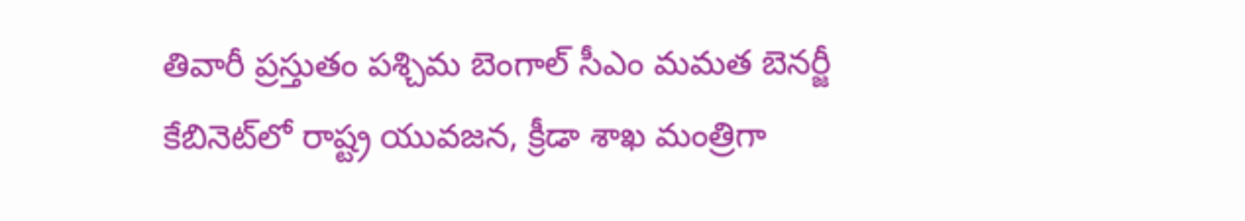తివారీ ప్రస్తుతం పశ్చిమ బెంగాల్‌ సీఎం మమత బెనర్జీ కేబినెట్‌లో రాష్ట్ర యువజన, క్రీడా శాఖ మంత్రిగా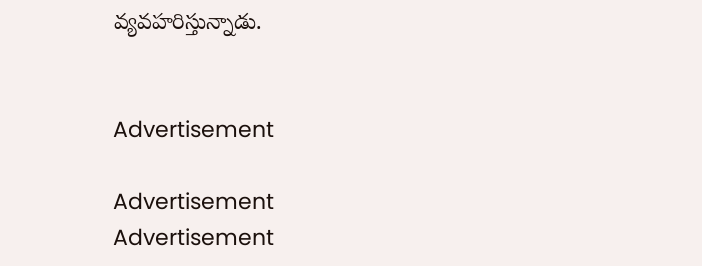వ్యవహరిస్తున్నాడు.


Advertisement

Advertisement
Advertisement